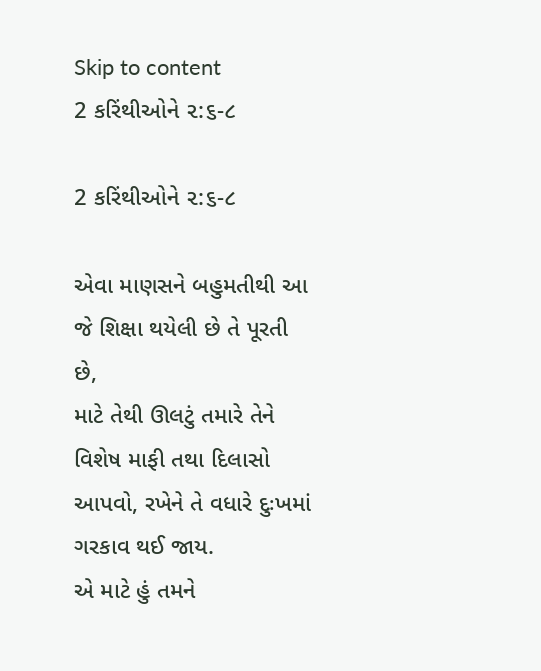Skip to content
2 કરિંથીઓને ૨:૬-૮

2 કરિંથીઓને ૨:૬-૮

એવા માણસને બહુમતીથી આ જે શિક્ષા થયેલી છે તે પૂરતી છે,
માટે તેથી ઊલટું તમારે તેને વિશેષ માફી તથા દિલાસો આપવો, રખેને તે વધારે દુઃખમાં ગરકાવ થઈ જાય.
એ માટે હું તમને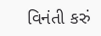વિનંતી કરું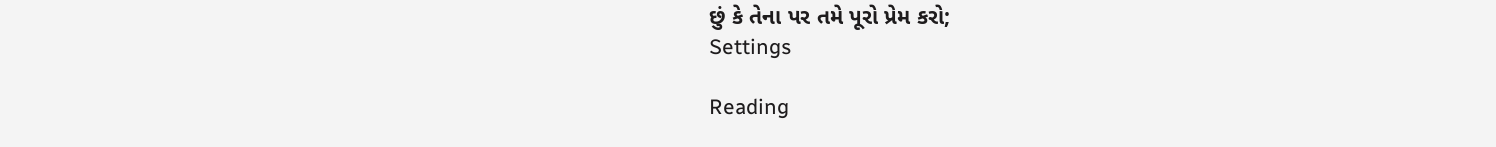છું કે તેના પર તમે પૂરો પ્રેમ કરો;
Settings

Reading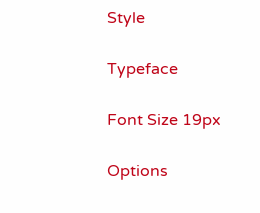Style

Typeface

Font Size 19px

Options